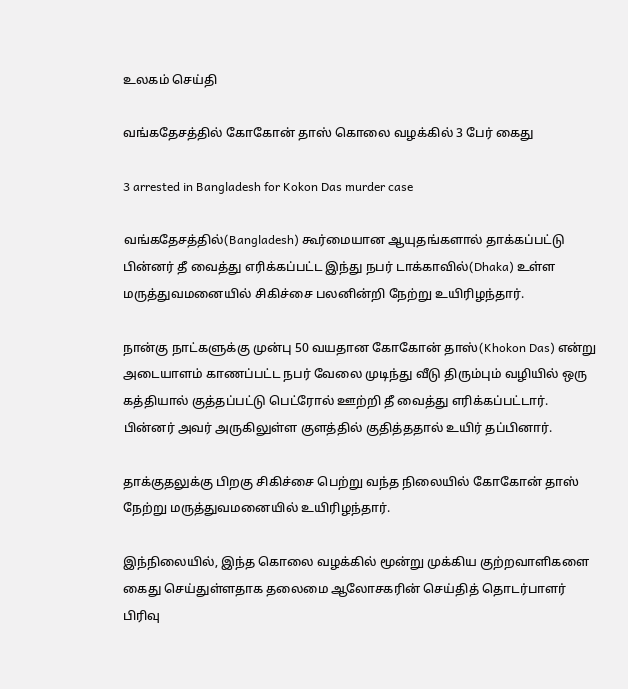உலகம் செய்தி

வங்கதேசத்தில் கோகோன் தாஸ் கொலை வழக்கில் 3 பேர் கைது

3 arrested in Bangladesh for Kokon Das murder case

வங்கதேசத்தில்(Bangladesh) கூர்மையான ஆயுதங்களால் தாக்கப்பட்டு பின்னர் தீ வைத்து எரிக்கப்பட்ட இந்து நபர் டாக்காவில்(Dhaka) உள்ள மருத்துவமனையில் சிகிச்சை பலனின்றி நேற்று உயிரிழந்தார்.

நான்கு நாட்களுக்கு முன்பு 50 வயதான கோகோன் தாஸ்(Khokon Das) என்று அடையாளம் காணப்பட்ட நபர் வேலை முடிந்து வீடு திரும்பும் வழியில் ஒரு கத்தியால் குத்தப்பட்டு பெட்ரோல் ஊற்றி தீ வைத்து எரிக்கப்பட்டார். பின்னர் அவர் அருகிலுள்ள குளத்தில் குதித்ததால் உயிர் தப்பினார்.

தாக்குதலுக்கு பிறகு சிகிச்சை பெற்று வந்த நிலையில் கோகோன் தாஸ் நேற்று மருத்துவமனையில் உயிரிழந்தார்.

இந்நிலையில், இந்த கொலை வழக்கில் மூன்று முக்கிய குற்றவாளிகளை கைது செய்துள்ளதாக தலைமை ஆலோசகரின் செய்தித் தொடர்பாளர் பிரிவு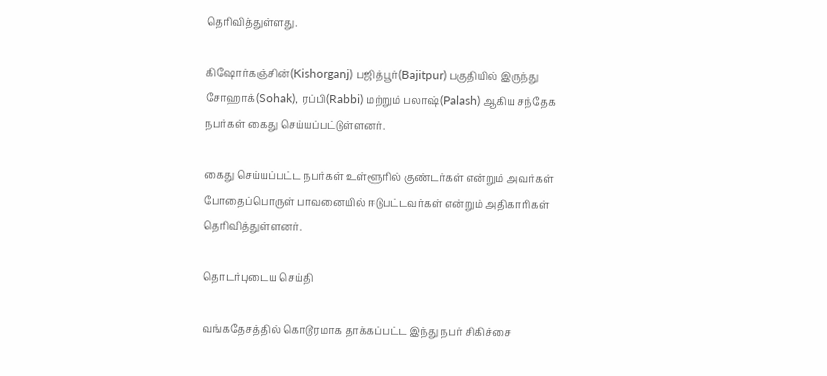தெரிவித்துள்ளது.

கிஷோர்கஞ்சின்(Kishorganj) பஜித்பூர்(Bajitpur) பகுதியில் இருந்து சோஹாக்(Sohak), ரப்பி(Rabbi) மற்றும் பலாஷ்(Palash) ஆகிய சந்தேக நபர்கள் கைது செய்யப்பட்டுள்ளனர்.

கைது செய்யப்பட்ட நபர்கள் உள்ளூரில் குண்டர்கள் என்றும் அவர்கள் போதைப்பொருள் பாவனையில் ஈடுபட்டவர்கள் என்றும் அதிகாரிகள் தெரிவித்துள்ளனர்.

தொடர்புடைய செய்தி

வங்கதேசத்தில் கொடூரமாக தாக்கப்பட்ட இந்து நபர் சிகிச்சை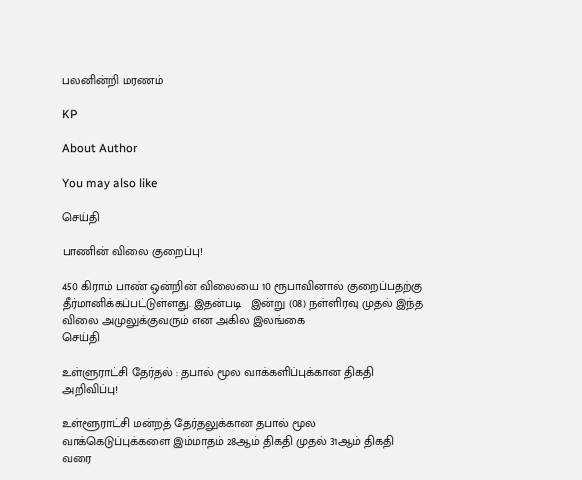பலனின்றி மரணம்

KP

About Author

You may also like

செய்தி

பாணின் விலை குறைப்பு!

450 கிராம் பாண் ஒன்றின் விலையை 10 ரூபாவினால் குறைப்பதற்கு தீர்மானிக்கப்பட்டுள்ளது. இதன்படி   இன்று (08) நள்ளிரவு முதல் இந்த விலை அமுலுக்குவரும் என அகில இலங்கை
செய்தி

உள்ளுராட்சி தேர்தல் : தபால் மூல வாக்களிப்புக்கான திகதி அறிவிப்பு!

உள்ளூராட்சி மன்றத் தேர்தலுக்கான தபால் மூல வாக்கெடுப்புக்களை இம்மாதம் 28ஆம் திகதி முதல் 31ஆம் திகதி வரை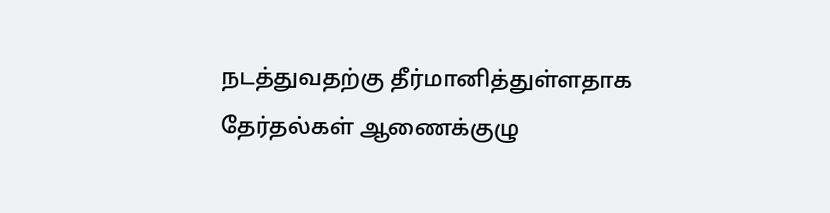நடத்துவதற்கு தீர்மானித்துள்ளதாக தேர்தல்கள் ஆணைக்குழு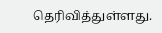தெரிவித்துள்ளது.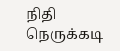நிதி நெருக்கடி